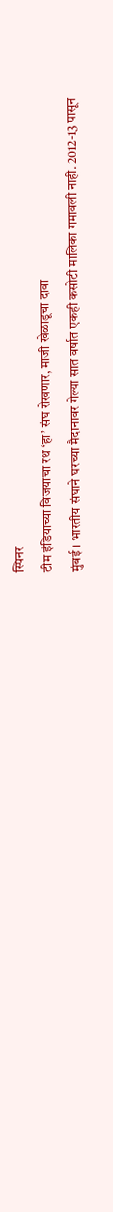स्पिनर
टीम इंडियाच्या विजयाचा रथ ‘हा’ संघ रोखणार, माजी खेळाडूचा दावा
मुंबई । भारतीय संघाने घरच्या मैदानावर गेल्या सात वर्षात एकही कसोटी मालिका गमावली नाही. 2012-13 पासून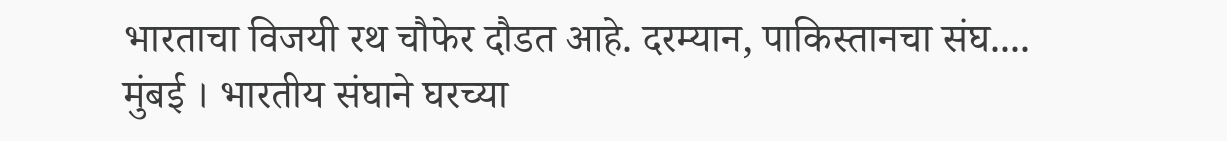भारताचा विजयी रथ चौफेर दौडत आहे. दरम्यान, पाकिस्तानचा संघ....
मुंबई । भारतीय संघाने घरच्या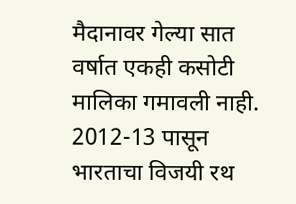मैदानावर गेल्या सात वर्षात एकही कसोटी मालिका गमावली नाही. 2012-13 पासून भारताचा विजयी रथ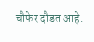चौफेर दौडत आहे.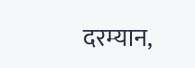दरम्यान,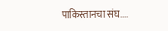पाकिस्तानचा संघ....